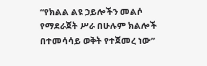“የክልል ልዩ ኃይሎችን መልሶ የማደራጀት ሥራ በሁሉም ክልሎች በተመሳሳይ ወቅት የተጀመረ ነው”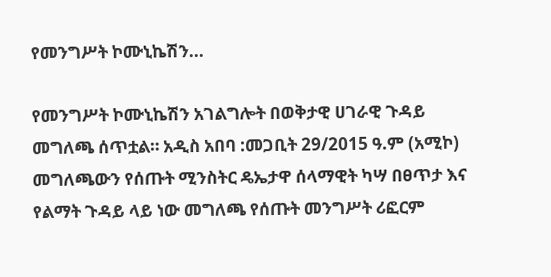የመንግሥት ኮሙኒኬሽን...

የመንግሥት ኮሙኒኬሽን አገልግሎት በወቅታዊ ሀገራዊ ጉዳይ መግለጫ ሰጥቷል። አዲስ አበባ :መጋቢት 29/2015 ዓ.ም (አሚኮ) መግለጫውን የሰጡት ሚንስትር ዴኤታዋ ሰላማዊት ካሣ በፀጥታ እና የልማት ጉዳይ ላይ ነው መግለጫ የሰጡት መንግሥት ሪፎርም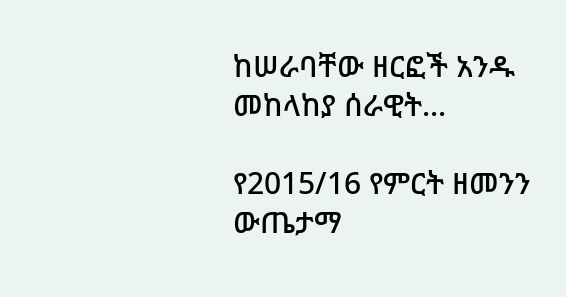ከሠራባቸው ዘርፎች አንዱ መከላከያ ሰራዊት...

የ2015/16 የምርት ዘመንን ውጤታማ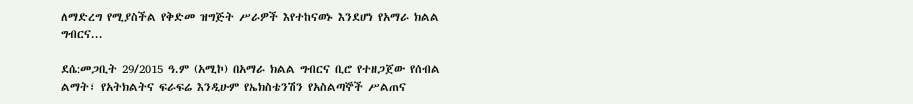ለማድረግ የሚያስችል የቅድመ ዝግጅት ሥራዎች እየተከናወኑ እንደሆነ የአማራ ክልል ግብርና...

ደሴ:መጋቢት 29/2015 ዓ.ም (አሚኮ) በአማራ ክልል ግብርና ቢሮ የተዘጋጀው የሰብል ልማት፣ የአትክልትና ፍራፍሬ እንዲሁም የኤክስቴንሽን የአስልጣኞች ሥልጠና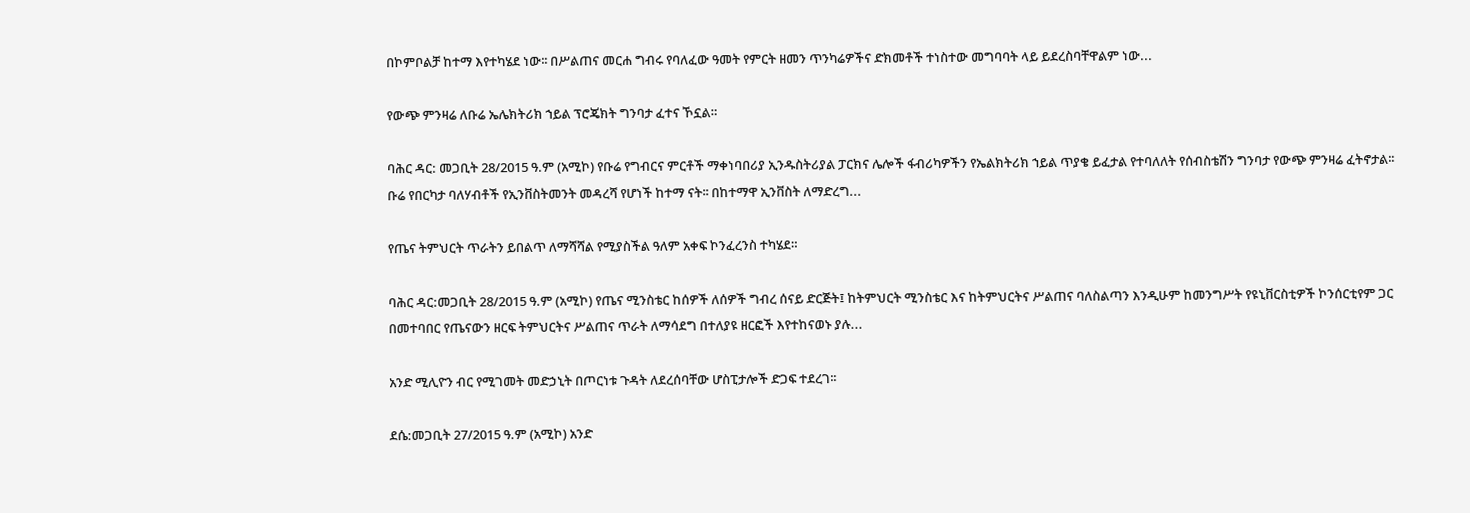በኮምቦልቻ ከተማ እየተካሄደ ነው፡፡ በሥልጠና መርሐ ግብሩ የባለፈው ዓመት የምርት ዘመን ጥንካሬዎችና ድክመቶች ተነስተው መግባባት ላይ ይደረስባቸዋልም ነው...

የውጭ ምንዛሬ ለቡሬ ኤሌክትሪክ ኀይል ፕሮጄክት ግንባታ ፈተና ኾኗል።

ባሕር ዳር: መጋቢት 28/2015 ዓ.ም (አሚኮ) የቡሬ የግብርና ምርቶች ማቀነባበሪያ ኢንዱስትሪያል ፓርክና ሌሎች ፋብሪካዎችን የኤልክትሪክ ኀይል ጥያቄ ይፈታል የተባለለት የሰብስቴሽን ግንባታ የውጭ ምንዛሬ ፈትኖታል፡፡ ቡሬ የበርካታ ባለሃብቶች የኢንቨስትመንት መዳረሻ የሆነች ከተማ ናት፡፡ በከተማዋ ኢንቨስት ለማድረግ...

የጤና ትምህርት ጥራትን ይበልጥ ለማሻሻል የሚያስችል ዓለም አቀፍ ኮንፈረንስ ተካሄደ።

ባሕር ዳር:መጋቢት 28/2015 ዓ.ም (አሚኮ) የጤና ሚንስቴር ከሰዎች ለሰዎች ግብረ ሰናይ ድርጅት፤ ከትምህርት ሚንስቴር እና ከትምህርትና ሥልጠና ባለስልጣን እንዲሁም ከመንግሥት የዩኒቨርስቲዎች ኮንሰርቲየም ጋር በመተባበር የጤናውን ዘርፍ ትምህርትና ሥልጠና ጥራት ለማሳደግ በተለያዩ ዘርፎች እየተከናወኑ ያሉ...

አንድ ሚሊዮን ብር የሚገመት መድኃኒት በጦርነቱ ጉዳት ለደረሰባቸው ሆስፒታሎች ድጋፍ ተደረገ፡፡

ደሴ:መጋቢት 27/2015 ዓ.ም (አሚኮ) አንድ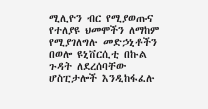ሚሊዮን ብር የሚያወጡና የተለያዩ ህመሞችን ለማከም የሚያገለግሉ መድኃኒቶችን በወሎ ዩኒቨርሲቲ በኩል ጉዳት ለደረሰባቸው ሆስፒታሎች እንዲከፋፈሉ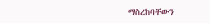ማስረከባቸውን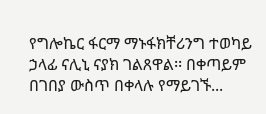የግሎኬር ፋርማ ማኑፋክቸሪንግ ተወካይ ኃላፊ ናሊኒ ናያክ ገልጸዋል፡፡ በቀጣይም በገበያ ውስጥ በቀላሉ የማይገኙ...